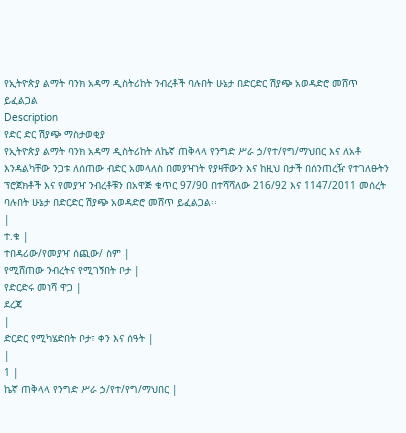የኢትዮጵያ ልማት ባንክ አዳማ ዲስትሪከት ንብረቶች ባሉበት ሁኔታ በድርድር ሽያጭ አወዳድሮ መሸጥ ይፈልጋል
Description
የድር ድር ሽያጭ ማስታወቂያ
የኢትዮጵያ ልማት ባንክ አዳማ ዲስትሪከት ለኬኛ ጠቅላላ የንግድ ሥራ ኃ/የተ/የግ/ማህበር እና ለአቶ እንዳልካቸው ንጋቱ ለሰጠው ብድር አመላለስ በመያዣነት የያዛቸውን እና ከዚህ በታች በሰንጠረዥ የተገለፁትን ፕሮጀክቶች እና የመያዣ ንብረቶቹን በአዋጅ ቁጥር 97/90 በተሻሻለው 216/92 እና 1147/2011 መሰረት ባሉበት ሁኔታ በድርድር ሽያጭ አወዳድሮ መሸጥ ይፈልጋል፡፡
|
ተ.ቁ |
ተበዳሪው/የመያዣ ሰጪው/ ስም |
የሚሸጠው ንብረትና የሚገኝበት ቦታ |
የድርድሩ መነሻ ዋጋ |
ደረጃ
|
ድርድር የሚካሄድበት ቦታ፣ ቀን እና ሰዓት |
|
1 |
ኬኛ ጠቅላላ የንግድ ሥራ ኃ/የተ/የግ/ማህበር |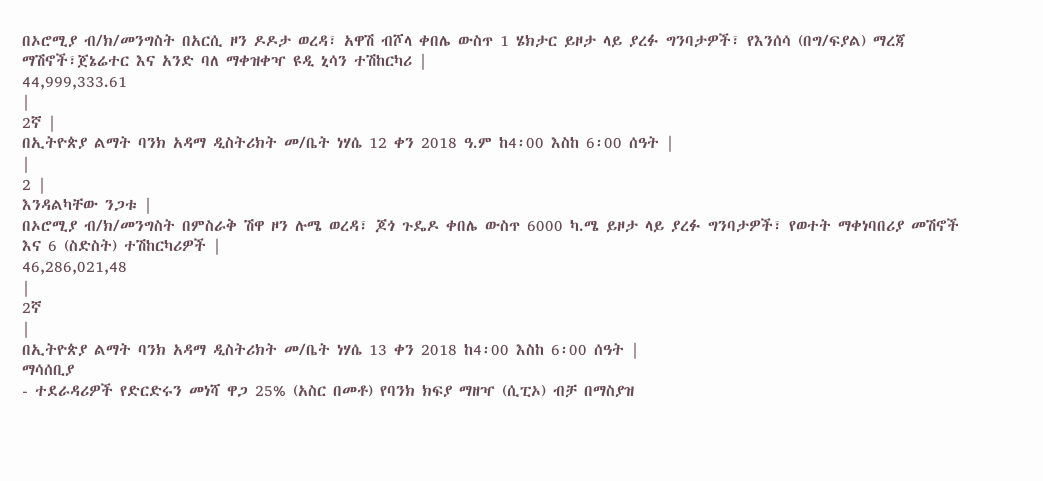በኦሮሚያ ብ/ክ/መንግስት በአርሲ ዞን ዶዶታ ወረዳ፣ አዋሽ ብሾላ ቀበሌ ውስጥ 1 ሄክታር ይዞታ ላይ ያረፉ ግንባታዎች፣ የእንሰሳ (በግ/ፍያል) ማረጃ ማሽኖች፣ጀኔሬተር እና አንድ ባለ ማቀዝቀዣ ዩዲ ኒሳን ተሽከርካሪ |
44,999,333.61
|
2ኛ |
በኢትዮጵያ ልማት ባንክ አዳማ ዲስትሪክት መ/ቤት ነሃሴ 12 ቀን 2018 ዓ.ም ከ4፡00 እስከ 6፡00 ሰዓት |
|
2 |
እንዳልካቸው ንጋቱ |
በኦሮሚያ ብ/ክ/መንግስት በምስራቅ ሽዋ ዞን ሉሜ ወረዳ፣ ጆጎ ጉዴዶ ቀበሌ ውስጥ 6000 ካ.ሜ ይዞታ ላይ ያረፉ ግንባታዎች፣ የወተት ማቀነባበሪያ መሽኖች እና 6 (ስድስት) ተሽከርካሪዎች |
46,286,021,48
|
2ኛ
|
በኢትዮጵያ ልማት ባንክ አዳማ ዲስትሪክት መ/ቤት ነሃሴ 13 ቀን 2018 ከ4፡00 እስከ 6፡00 ሰዓት |
ማሳሰቢያ
- ተደራዳሪዎች የድርድሩን መነሻ ዋጋ 25% (አስር በመቶ) የባንክ ክፍያ ማዘዣ (ሲፒኦ) ብቻ በማስያዝ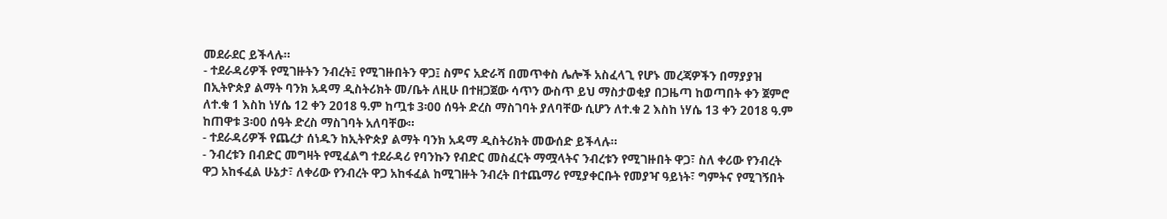መደራደር ይችላሉ።
- ተደራዳሪዎች የሚገዙትን ንብረት፤ የሚገዙበትን ዋጋ፤ ስምና አድራሻ በመጥቀስ ሌሎች አስፈላጊ የሆኑ መረጃዎችን በማያያዝ በኢትዮጵያ ልማት ባንክ አዳማ ዲስትሪክት መ/ቤት ለዚሁ በተዘጋጀው ሳጥን ውስጥ ይህ ማስታወቂያ በጋዜጣ ከወጣበት ቀን ጀምሮ ለተ.ቁ 1 እስከ ነሃሴ 12 ቀን 2018 ዓ.ም ከጧቱ 3፡00 ሰዓት ድረስ ማስገባት ያለባቸው ሲሆን ለተ.ቁ 2 እስከ ነሃሴ 13 ቀን 2018 ዓ.ም ከጠዋቱ 3፡00 ሰዓት ድረስ ማስገባት አለባቸው።
- ተደራዳሪዎች የጨረታ ሰነዱን ከኢትዮጵያ ልማት ባንክ አዳማ ዲስትሪክት መውሰድ ይችላሉ።
- ንብረቱን በብድር መግዛት የሚፈልግ ተደራዳሪ የባንኩን የብድር መስፈርት ማሟላትና ንብረቱን የሚገዙበት ዋጋ፣ ስለ ቀሪው የንብረት ዋጋ አከፋፈል ሁኔታ፣ ለቀሪው የንብረት ዋጋ አከፋፈል ከሚገዙት ንብረት በተጨማሪ የሚያቀርቡት የመያዣ ዓይነት፣ ግምትና የሚገኝበት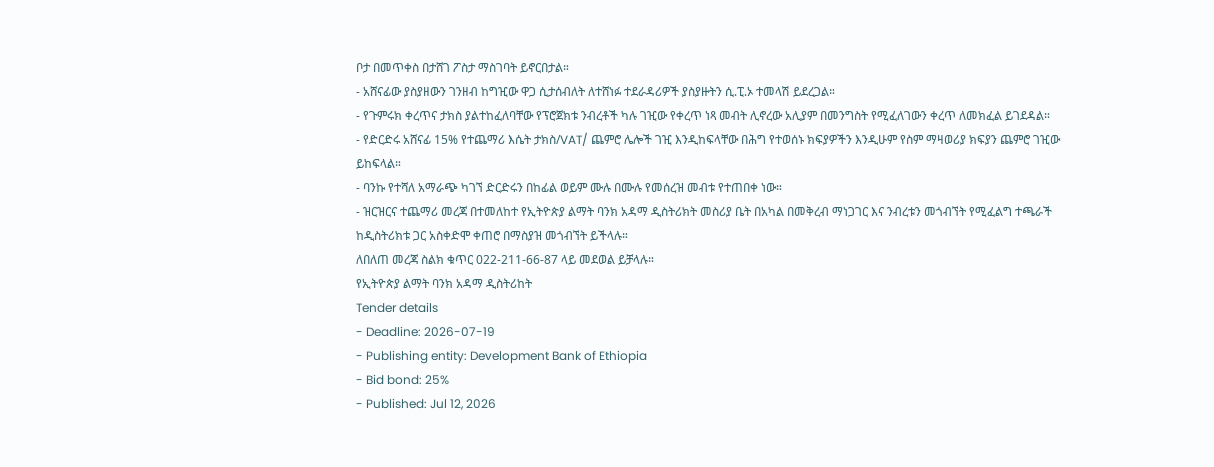ቦታ በመጥቀስ በታሸገ ፖስታ ማስገባት ይኖርበታል።
- አሸናፊው ያስያዘውን ገንዘብ ከግዢው ዋጋ ሲታሰብለት ለተሸነፉ ተደራዳሪዎች ያስያዙትን ሲ.ፒ.ኦ ተመላሽ ይደረጋል።
- የጉምሩክ ቀረጥና ታክስ ያልተከፈለባቸው የፕሮጀክቱ ንብረቶች ካሉ ገዢው የቀረጥ ነጻ መብት ሊኖረው አሊያም በመንግስት የሚፈለገውን ቀረጥ ለመክፈል ይገደዳል።
- የድርድሩ አሸናፊ 15% የተጨማሪ እሴት ታክስ/VAT/ ጨምሮ ሌሎች ገዢ እንዲከፍላቸው በሕግ የተወሰኑ ክፍያዎችን እንዲሁም የስም ማዛወሪያ ክፍያን ጨምሮ ገዢው ይከፍላል።
- ባንኩ የተሻለ አማራጭ ካገኘ ድርድሩን በከፊል ወይም ሙሉ በሙሉ የመሰረዝ መብቱ የተጠበቀ ነው።
- ዝርዝርና ተጨማሪ መረጃ በተመለከተ የኢትዮጵያ ልማት ባንክ አዳማ ዲስትሪክት መስሪያ ቤት በአካል በመቅረብ ማነጋገር እና ንብረቱን መጎብኘት የሚፈልግ ተጫራች ከዲስትሪክቱ ጋር አስቀድሞ ቀጠሮ በማስያዝ መጎብኘት ይችላሉ።
ለበለጠ መረጃ ስልክ ቁጥር 022-211-66-87 ላይ መደወል ይቻላሉ።
የኢትዮጵያ ልማት ባንክ አዳማ ዲስትሪከት
Tender details
- Deadline: 2026-07-19
- Publishing entity: Development Bank of Ethiopia
- Bid bond: 25%
- Published: Jul 12, 2026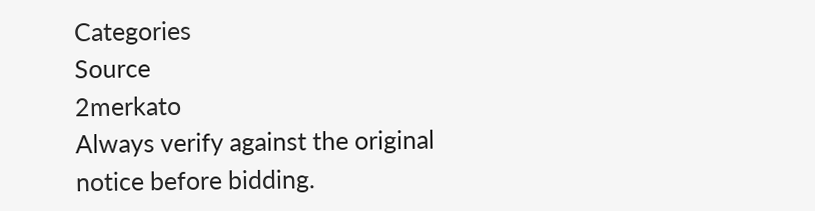Categories
Source
2merkato
Always verify against the original notice before bidding.